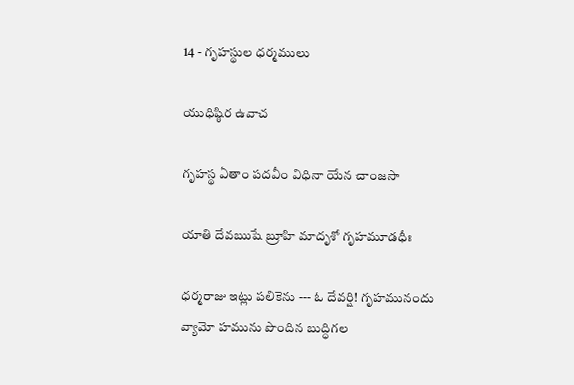14 - గృహస్థుల ధర్మములు

యుధిష్ఠిర ఉవాచ

గృహస్థ ఏతాం పదవీం విధినా యేన చాంజసా

యాతి దేవఋషే బ్రూహి మాదృశో గృహమూడధీః

ధర్మరాజు ఇట్లు పలికెను --- ఓ దేవర్షి! గృహమునందు వ్యామో హమును పొందిన బుద్ధిగల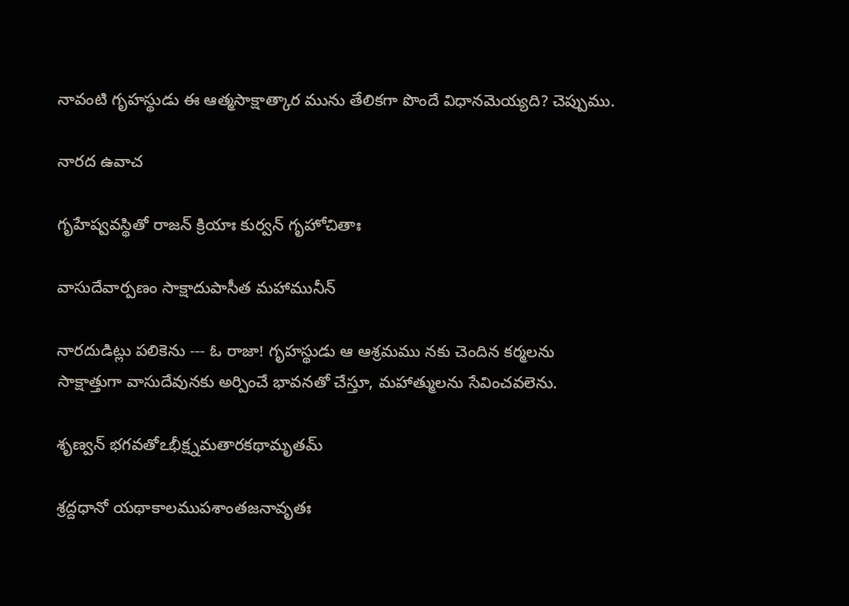నావంటి గృహస్థుడు ఈ ఆత్మసాక్షాత్కార మును తేలికగా పొందే విధానమెయ్యది? చెప్పుము.

నారద ఉవాచ

గృహేష్వవస్థితో రాజన్ క్రియాః కుర్వన్ గృహోచితాః

వాసుదేవార్పణం సాక్షాదుపాసీత మహామునీన్

నారదుడిట్లు పలికెను --- ఓ రాజా! గృహస్థుడు ఆ ఆశ్రమము నకు చెందిన కర్మలను సాక్షాత్తుగా వాసుదేవునకు అర్పించే భావనతో చేస్తూ, మహాత్ములను సేవించవలెను.

శృణ్వన్ భగవతోఽభీక్ష్నమతారకథామృతమ్

శ్రద్దధానో యథాకాలముపశాంతజనావృతః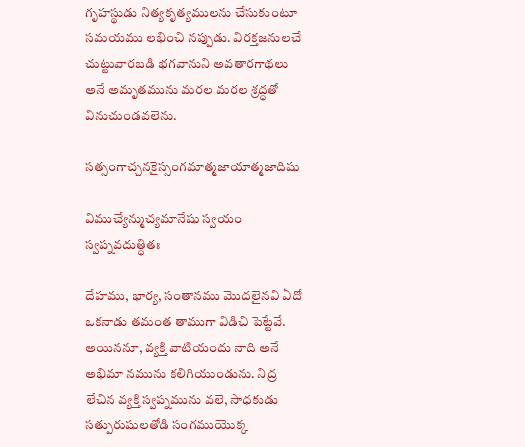గృహస్థుడు నిత్యకృత్యములను చేసుకుంటూ సమయము లభించి నప్పుడు. విరక్తజనులచే చుట్టువారబడి భగవానుని అవతారగాథలు అనే అమృతమును మరల మరల శ్రద్ధతో వినుచుండవలెను.

సత్సంగాచ్చనకైస్సంగమాత్మజాయాత్మజాదిషు

విముచ్యేన్ముచ్యమానేషు స్వయం స్వప్నవదుత్ధితః

దేహము, భార్య, సంతానము మొదలైనవి ఏదో ఒకనాడు తమంత తాముగా విడిచి పెట్టేవే. అయిననూ, వ్యక్తి వాటియందు నాది అనే అభిమా నమును కలిగియుండును. నిద్ర లేచిన వ్యక్తి స్వప్నమును వలె, సాధకుడు సత్పురుషులతోడి సంగముయొక్క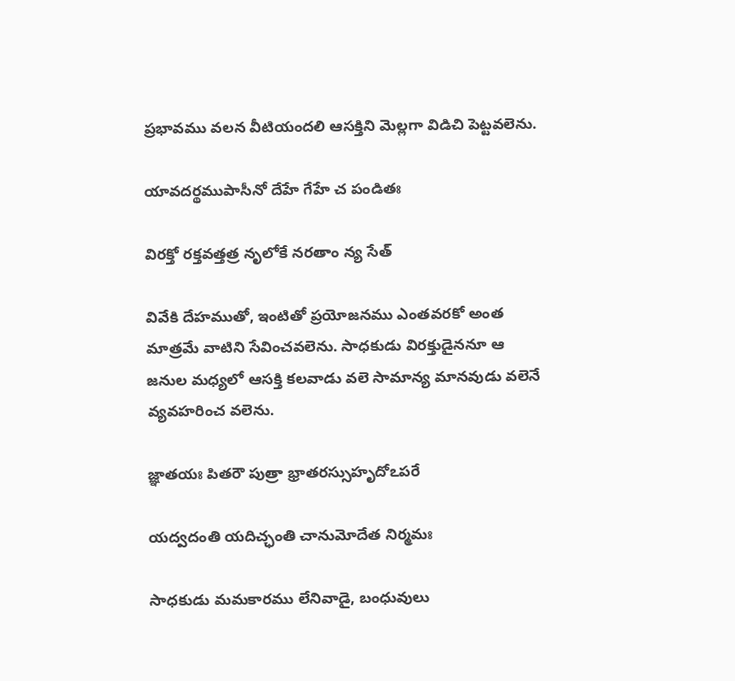ప్రభావము వలన వీటియందలి ఆసక్తిని మెల్లగా విడిచి పెట్టవలెను.

యావదర్థముపాసీనో దేహే గేహే చ పండితః

విరక్తో రక్తవత్తత్ర నృలోకే నరతాం న్య సేత్

వివేకి దేహముతో, ఇంటితో ప్రయోజనము ఎంతవరకో అంత మాత్రమే వాటిని సేవించవలెను. సాధకుడు విరక్తుడైననూ ఆ జనుల మధ్యలో ఆసక్తి కలవాడు వలె సామాన్య మానవుడు వలెనే వ్యవహరించ వలెను.

జ్ఞాతయః పితరౌ పుత్రా భ్రాతరస్సుహృదోఽపరే

యద్వదంతి యదిచ్ఛంతి చానుమోదేత నిర్మమః

సాధకుడు మమకారము లేనివాడై, బంధువులు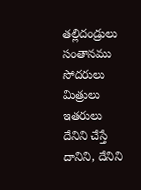తల్లిదండ్రులు సంతానము సోదరులు మిత్రులు ఇతరులు దేనిని చేస్తే దానిని, దేనిని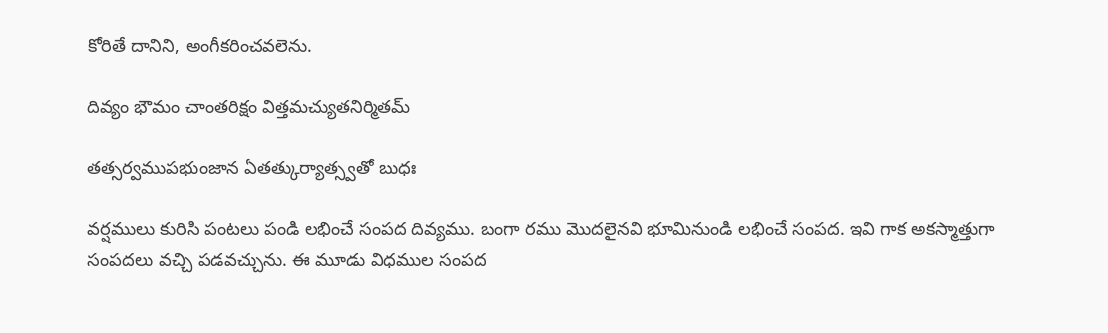కోరితే దానిని, అంగీకరించవలెను.

దివ్యం భౌమం చాంతరిక్షం విత్తమచ్యుతనిర్మితమ్

తత్సర్వముపభుంజాన ఏతత్కుర్యాత్స్వతో బుధః

వర్షములు కురిసి పంటలు పండి లభించే సంపద దివ్యము. బంగా రము మొదలైనవి భూమినుండి లభించే సంపద. ఇవి గాక అకస్మాత్తుగా సంపదలు వచ్చి పడవచ్చును. ఈ మూడు విధముల సంపద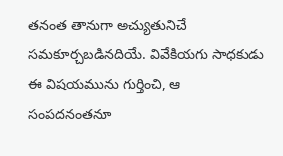తనంత తానుగా అచ్యుతునిచే సమకూర్చబడినదియే. వివేకియగు సాధకుడు ఈ విషయమును గుర్తించి, ఆ సంపదనంతనూ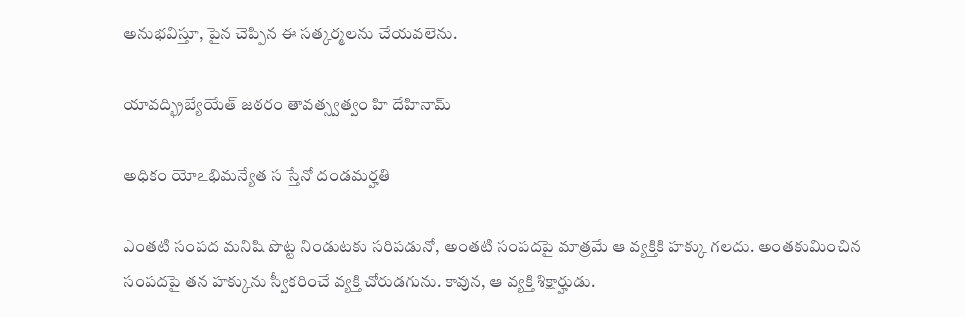అనుభవిస్తూ, పైన చెప్పిన ఈ సత్కర్మలను చేయవలెను.

యావద్భ్రిబ్యేయేత్ జఠరం తావత్స్వత్వం హి దేహినామ్

అధికం యోఽభిమన్యేత స స్తేనో దండమర్హతి

ఎంతటి సంపద మనిషి పొట్ట నిండుటకు సరిపడునో, అంతటి సంపదపై మాత్రమే ఆ వ్యక్తికి హక్కు గలదు. అంతకుమించిన సంపదపై తన హక్కును స్వీకరించే వ్యక్తి చోరుడగును. కావున, ఆ వ్యక్తి శిక్షార్హుడు.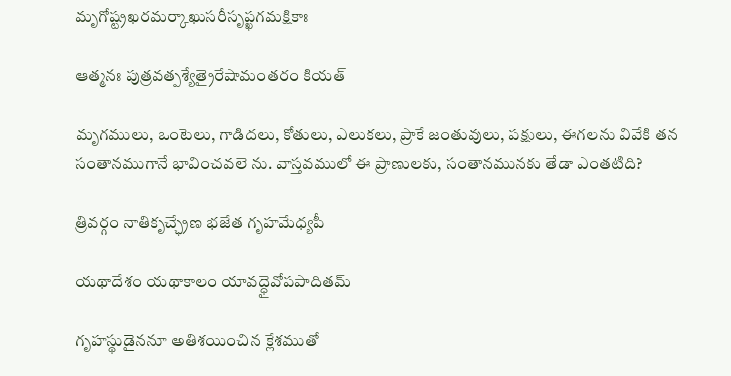మృగోష్ట్రఖరమర్కాఖుసరీసృప్ఖగమక్షికాః

ఆత్మనః పుత్రవత్పశ్యేత్రైరేషామంతరం కియత్

మృగములు, ఒంటెలు, గాడిదలు, కోతులు, ఎలుకలు, ప్రాకే జంతువులు, పక్షులు, ఈగలను వివేకి తన సంతానముగానే భావించవలె ను. వాస్తవములో ఈ ప్రాణులకు, సంతానమునకు తేడా ఎంతటిది?

త్రివర్గం నాతికృచ్ఛ్రేణ భజేత గృహమేధ్యపీ

యథాదేశం యథాకాలం యావద్ధైవోపపాదితమ్

గృహస్థుడైననూ అతిశయించిన క్లేశముతో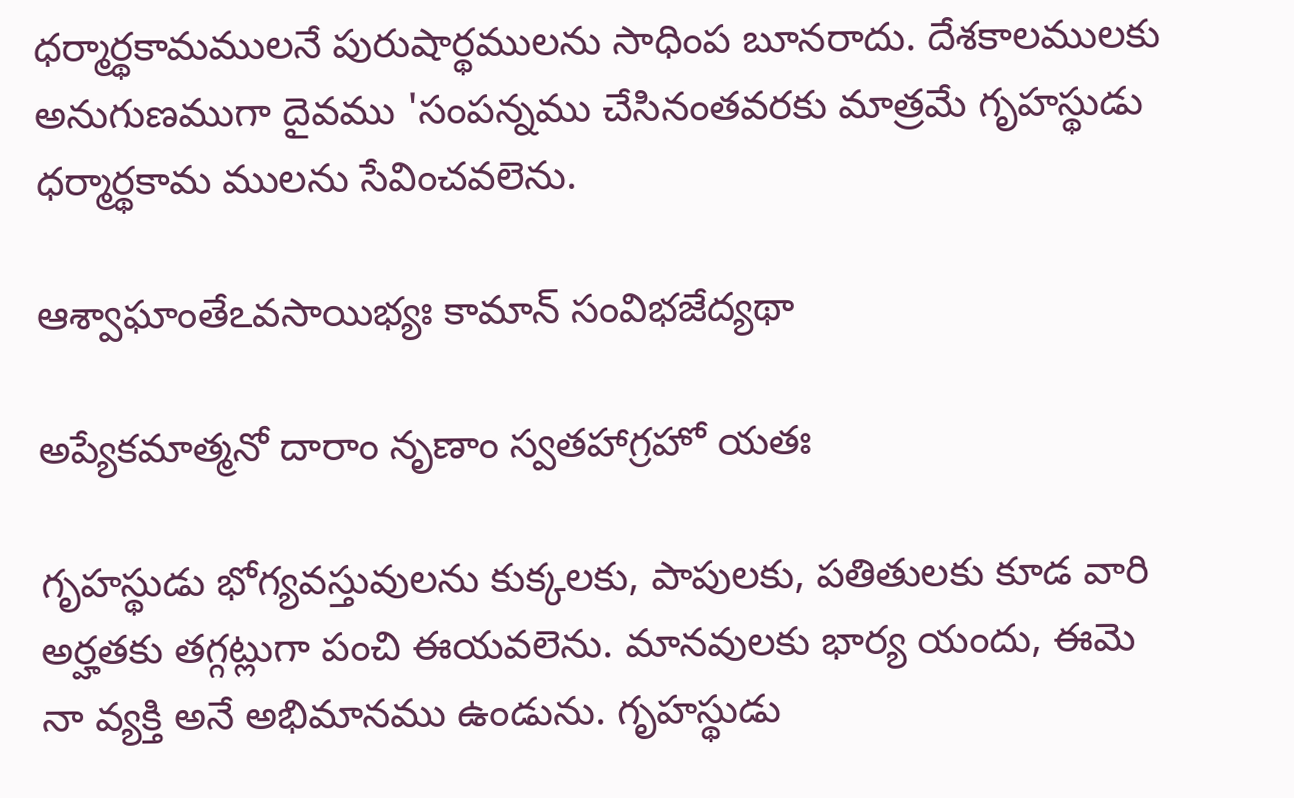ధర్మార్థకామములనే పురుషార్థములను సాధింప బూనరాదు. దేశకాలములకు అనుగుణముగా దైవము 'సంపన్నము చేసినంతవరకు మాత్రమే గృహస్థుడు ధర్మార్థకామ ములను సేవించవలెను.

ఆశ్వాఘాంతేఽవసాయిభ్యః కామాన్ సంవిభజేద్యథా

అప్యేకమాత్మనో దారాం నృణాం స్వతహాగ్రహో యతః

గృహస్థుడు భోగ్యవస్తువులను కుక్కలకు, పాపులకు, పతితులకు కూడ వారి అర్హతకు తగ్గట్లుగా పంచి ఈయవలెను. మానవులకు భార్య యందు, ఈమె నా వ్యక్తి అనే అభిమానము ఉండును. గృహస్థుడు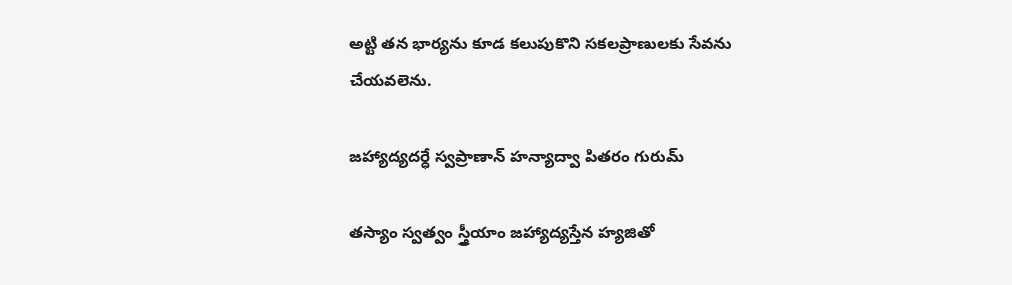అట్టి తన భార్యను కూడ కలుపుకొని సకలప్రాణులకు సేవను చేయవలెను.

జహ్యాద్యదర్ధే స్వప్రాణాన్ హన్యాద్వా పితరం గురుమ్

తస్యాం స్వత్వం స్త్రీయాం జహ్యాద్యస్తేన హ్యజితో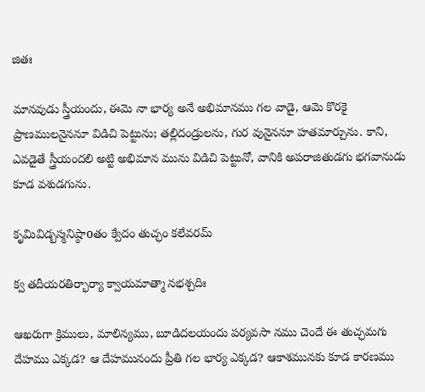జితః

మానవుడు స్త్రీయందు, ఈమె నా భార్య అనే అభిమానము గల వాడై, ఆమె కొరకై ప్రాణములనైననూ విడిచి పెట్టును; తల్లిదండ్రులను, గుర వునైననూ హతమార్చును. కాని, ఎవడైతే స్త్రీయందలి అట్టి అభిమాన మును విడిచి పెట్టునో, వానికి అపరాజితుడగు భగవానుడు కూడ వశుడగును.

కృమివిడ్బస్మనిష్ఠాoతం క్వేదం తుచ్ఛం కలేవరమ్

క్వ తదీయరతిర్భార్యా క్వాయమాత్మా నభశ్చదిః

ఆఖరుగా క్రిములు, మాలిన్యము, బూడిదలయందు పర్యవసా నము చెందే ఈ తుచ్ఛమగు దేహము ఎక్కడ? ఆ దేహమునందు ప్రీతి గల భార్య ఎక్కడ? ఆకాశమునకు కూడ కారణము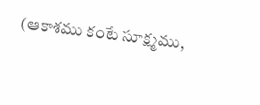(ఆకాశము కంటే సూక్ష్మము,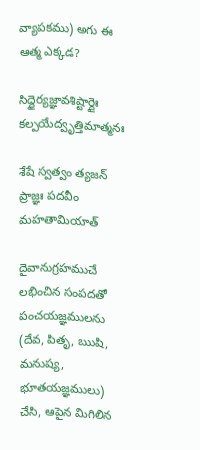వ్యాపకము) అగు ఈ ఆత్మ ఎక్కడ?

సిద్ధైర్యజ్ఞావశిష్టార్దైః కల్పయేద్వృత్తిమాత్మనః

శేషే స్వత్వం త్యజన్ ప్రాజ్ఞః పదవీం మహతామియాత్

దైవానుగ్రహముచే లభించిన సంపదతో పంచయజ్ఞములను (దేవ, పితృ, ఋషి, మనుష్య, భూతయజ్ఞములు) చేసి, ఆపైన మిగిలిన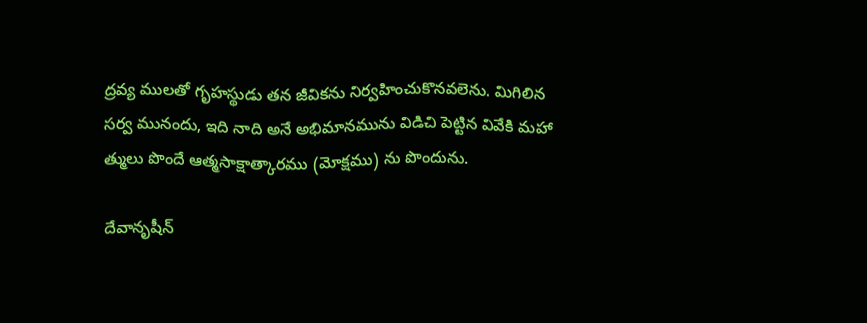ద్రవ్య ములతో గృహస్థుడు తన జీవికను నిర్వహించుకొనవలెను. మిగిలిన సర్వ మునందు, ఇది నాది అనే అభిమానమును విడిచి పెట్టిన వివేకి మహా త్ములు పొందే ఆత్మసాక్షాత్కారము (మోక్షము) ను పొందును.

దేవానృషీన్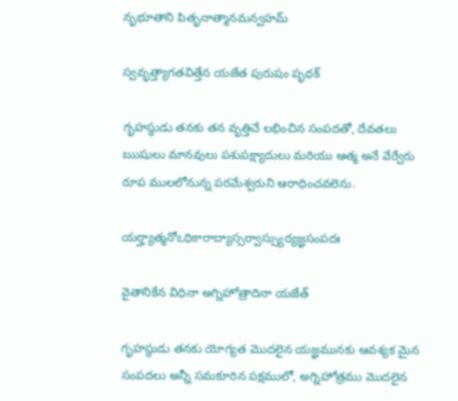నృభూతాని పితృనాత్మానమన్వహమ్

స్వవృత్త్యాగతవిత్తేన యజేత పురుషం పృథక్

గృహస్థుడు తనకు తన వృత్తిచే లభించిన సంపదతో, దేవతలు ఋషులు మానవులు పశుపక్ష్యాదులు మరియు ఆత్మ అనే వేర్వేరు రూప ములలోనున్న పరమేశ్వరుని ఆరాధించవలెను.

యర్హ్యాత్మనోఽధికారాద్యాస్సర్వాస్స్యుర్యజ్ఞసంపదః

వైతానికేన విధినా అగ్నిహోత్రాదినా యజేత్

గృహస్థుడు తనకు యోగ్యత మొదలైన యజ్ఞమునకు ఆవశ్యక మైన సంపదలు అన్నీ సమకూరిన పక్షములో, అగ్నిహోత్రము మొదలైన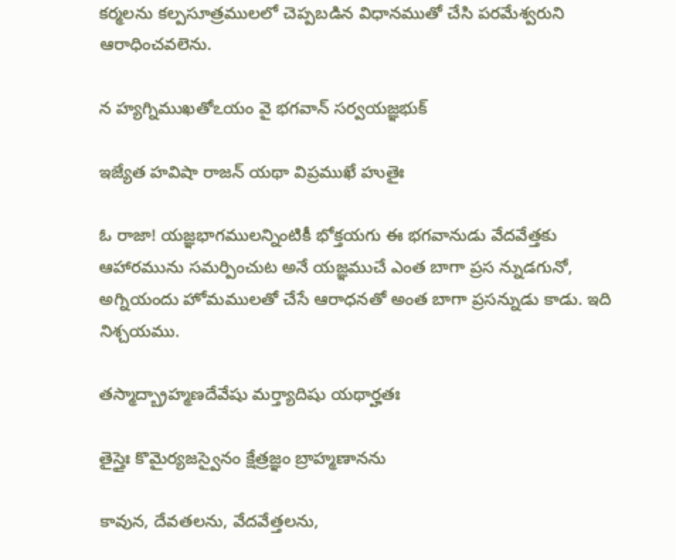కర్మలను కల్పసూత్రములలో చెప్పబడిన విధానముతో చేసి పరమేశ్వరుని ఆరాధించవలెను.

న హ్యగ్నిముఖతోఽయం వై భగవాన్ సర్వయజ్ఞభుక్

ఇజ్యేత హవిషా రాజన్ యథా విప్రముఖే హుతైః

ఓ రాజా! యజ్ఞభాగములన్నింటికీ భోక్తయగు ఈ భగవానుడు వేదవేత్తకు ఆహారమును సమర్పించుట అనే యజ్ఞముచే ఎంత బాగా ప్రస న్నుడగునో, అగ్నియందు హోమములతో చేసే ఆరాధనతో అంత బాగా ప్రసన్నుడు కాడు. ఇది నిశ్చయము.

తస్మాద్బ్రాహ్మణదేవేషు మర్త్యాదిషు యథార్హతః

తైస్తైః కొమైర్యజస్వైనం క్షేత్రజ్ఞం బ్రాహ్మణానను

కావున, దేవతలను, వేదవేత్తలను,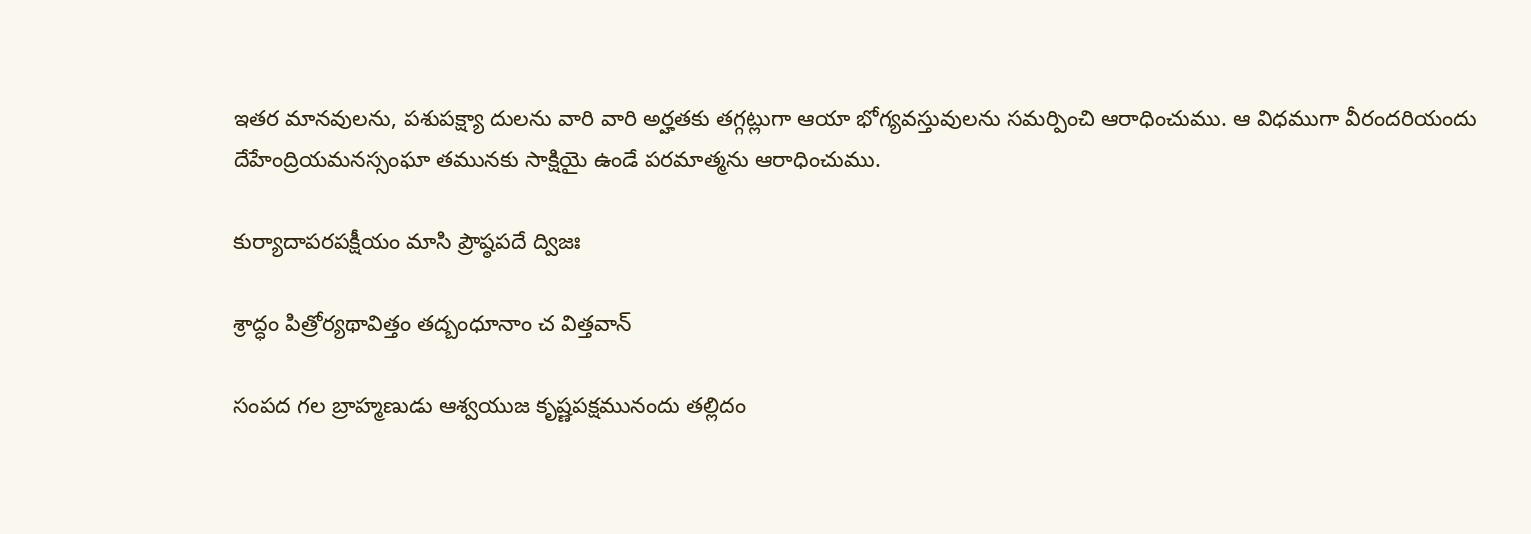ఇతర మానవులను, పశుపక్ష్యా దులను వారి వారి అర్హతకు తగ్గట్లుగా ఆయా భోగ్యవస్తువులను సమర్పించి ఆరాధించుము. ఆ విధముగా వీరందరియందు దేహేంద్రియమనస్సంఘా తమునకు సాక్షియై ఉండే పరమాత్మను ఆరాధించుము.

కుర్యాదాపరపక్షీయం మాసి ప్రౌష్ఠపదే ద్విజః

శ్రాద్ధం పిత్రోర్యథావిత్తం తద్బంధూనాం చ విత్తవాన్

సంపద గల బ్రాహ్మణుడు ఆశ్వయుజ కృష్ణపక్షమునందు తల్లిదం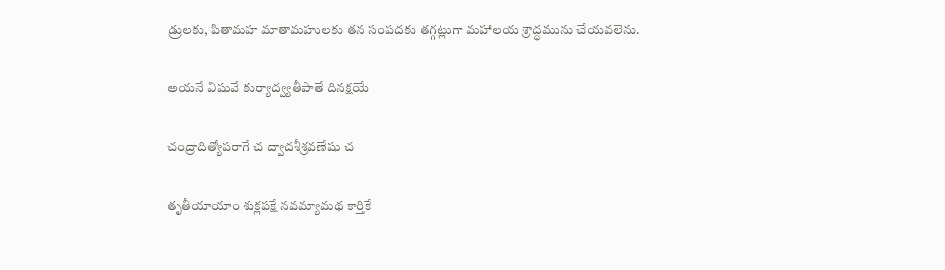డ్రులకు, పితామహ మాతామహులకు తన సంపదకు తగ్గట్లుగా మహాలయ శ్రాద్ధమును చేయవలెను.

అయనే విషువే కుర్యాద్వ్యతీపాతే దినక్షయే

చంద్రాదిత్యోపరాగే చ ద్వాదశీశ్రవణేషు చ

తృతీయాయాం శుక్లపక్షే నవమ్యామథ కార్తికే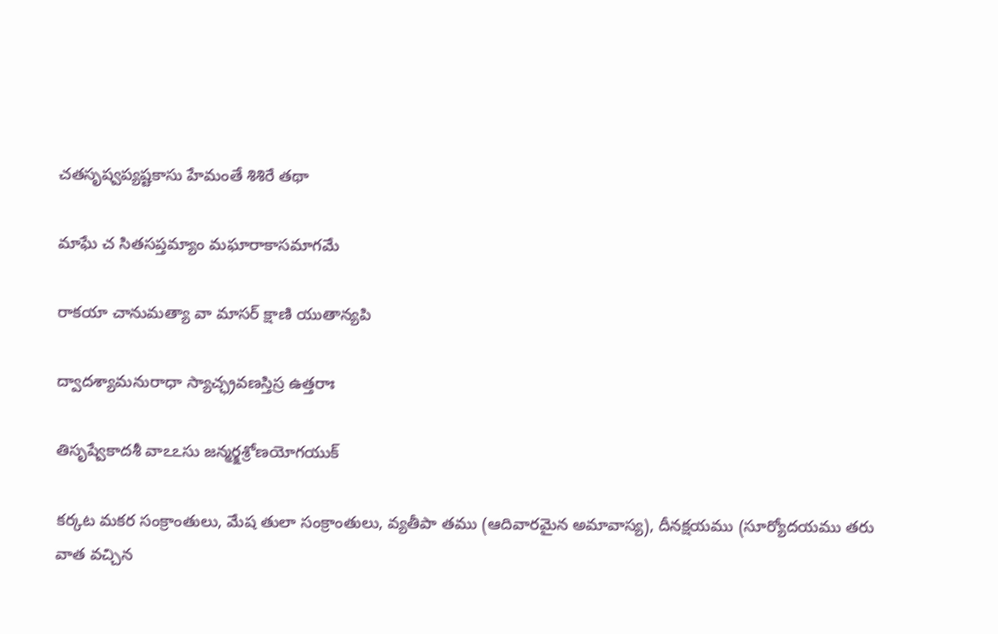చతసృష్వప్యష్టకాసు హేమంతే శిశిరే తథా

మాఘే చ సితసప్తమ్యాం మఘారాకాసమాగమే

రాకయా చానుమత్యా వా మాసర్ క్షాణి యుతాన్యపి

ద్వాదశ్యామనురాధా స్యాచ్ఛ్రవణస్తిస్ర ఉత్తరాః

తిసృష్వేకాదశీ వాఽఽసు జన్మర్క్షశ్రోణయోగయుక్

కర్కట మకర సంక్రాంతులు, మేష తులా సంక్రాంతులు, వ్యతీపా తము (ఆదివారమైన అమావాస్య), దీనక్షయము (సూర్యోదయము తరు వాత వచ్చిన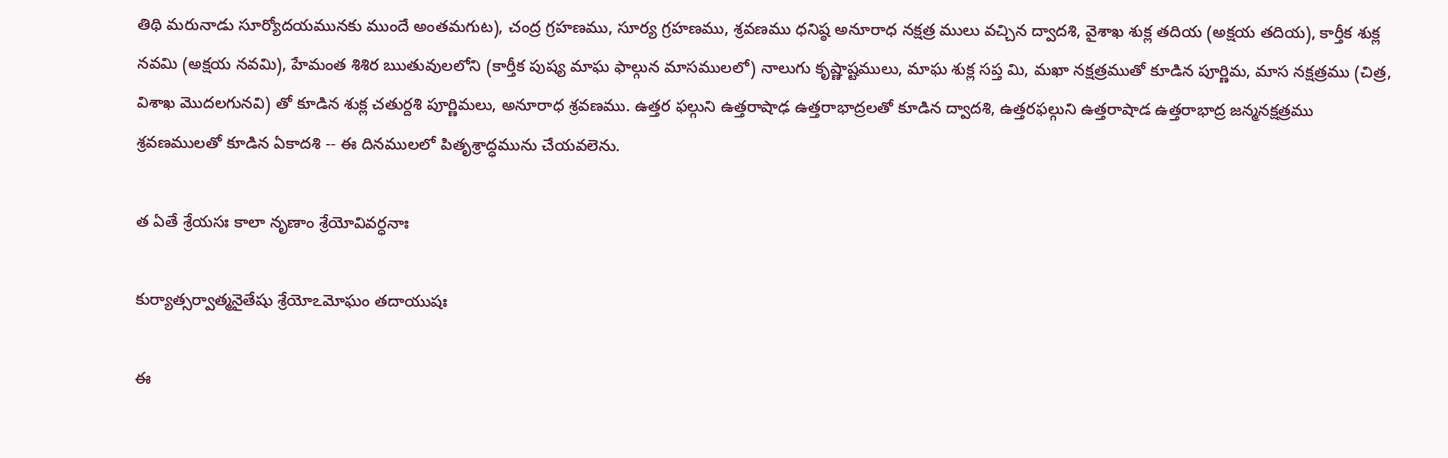తిథి మరునాడు సూర్యోదయమునకు ముందే అంతమగుట), చంద్ర గ్రహణము, సూర్య గ్రహణము, శ్రవణము ధనిష్ఠ అనూరాధ నక్షత్ర ములు వచ్చిన ద్వాదశి, వైశాఖ శుక్ల తదియ (అక్షయ తదియ), కార్తీక శుక్ల నవమి (అక్షయ నవమి), హేమంత శిశిర ఋతువులలోని (కార్తీక పుష్య మాఘ ఫాల్గున మాసములలో) నాలుగు కృష్ణాష్టములు, మాఘ శుక్ల సప్త మి, మఖా నక్షత్రముతో కూడిన పూర్ణిమ, మాస నక్షత్రము (చిత్ర, విశాఖ మొదలగునవి) తో కూడిన శుక్ల చతుర్దశి పూర్ణిమలు, అనూరాధ శ్రవణము. ఉత్తర ఫల్గుని ఉత్తరాషాఢ ఉత్తరాభాద్రలతో కూడిన ద్వాదశి, ఉత్తరఫల్గుని ఉత్తరాషాడ ఉత్తరాభాద్ర జన్మనక్షత్రము శ్రవణములతో కూడిన ఏకాదశి -- ఈ దినములలో పితృశ్రాద్ధమును చేయవలెను.

త ఏతే శ్రేయసః కాలా నృణాం శ్రేయోవివర్ధనాః

కుర్యాత్సర్వాత్మనైతేషు శ్రేయోఽమోఘం తదాయుషః

ఈ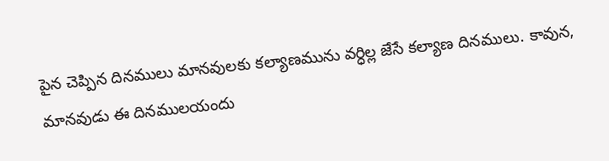పైన చెప్పిన దినములు మానవులకు కల్యాణమును వర్ధిల్ల జేసే కల్యాణ దినములు. కావున, మానవుడు ఈ దినములయందు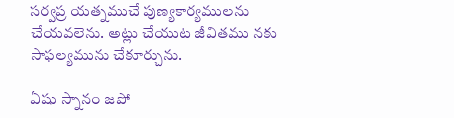సర్వప్ర యత్నముచే పుణ్యకార్యములను చేయవలెను. అట్లు చేయుట జీవితము నకు సాఫల్యమును చేకూర్చును.

ఏషు స్నానం జపో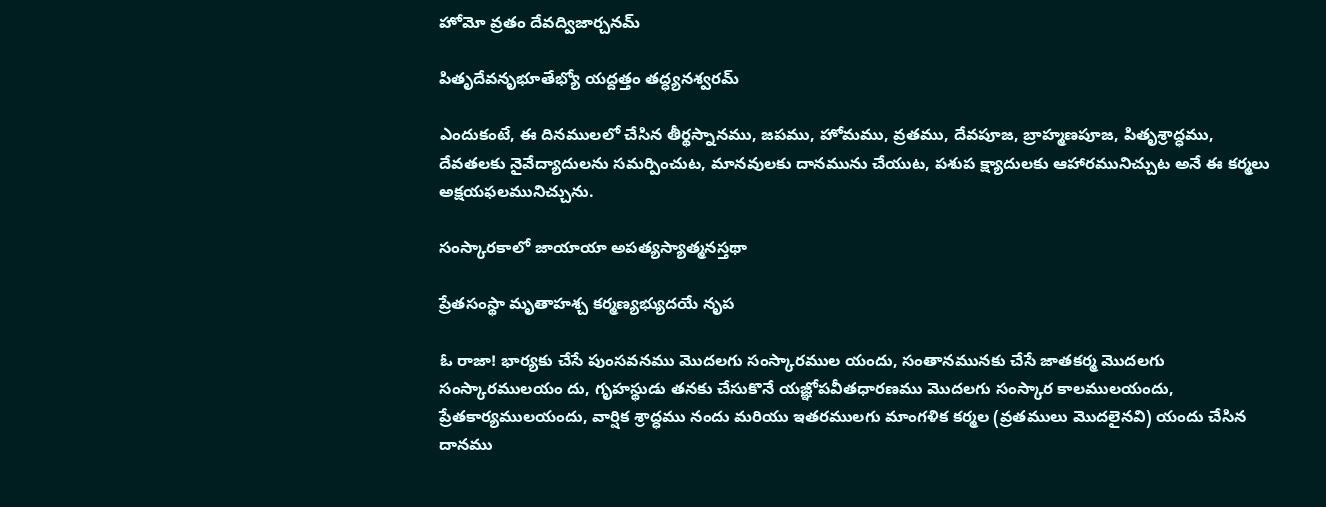హోమో వ్రతం దేవద్విజార్చనమ్

పితృదేవనృభూతేభ్యో యద్దత్తం తద్ధ్యనశ్వరమ్

ఎందుకంటే, ఈ దినములలో చేసిన తీర్థస్నానము, జపము, హోమము, వ్రతము, దేవపూజ, బ్రాహ్మణపూజ, పితృశ్రాద్ధము, దేవతలకు నైవేద్యాదులను సమర్పించుట, మానవులకు దానమును చేయుట, పశుప క్ష్యాదులకు ఆహారమునిచ్చుట అనే ఈ కర్మలు అక్షయఫలమునిచ్చును.

సంస్కారకాలో జాయాయా అపత్యస్యాత్మనస్తథా

ప్రేతసంస్థా మృతాహశ్చ కర్మణ్యభ్యుదయే నృప

ఓ రాజా! భార్యకు చేసే పుంసవనము మొదలగు సంస్కారముల యందు, సంతానమునకు చేసే జాతకర్మ మొదలగు సంస్కారములయం దు, గృహస్థుడు తనకు చేసుకొనే యజ్ఞోపవీతధారణము మొదలగు సంస్కార కాలములయందు, ప్రేతకార్యములయందు, వార్షిక శ్రాద్ధము నందు మరియు ఇతరములగు మాంగళిక కర్మల (వ్రతములు మొదలైనవి) యందు చేసిన దానము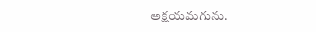అక్షయమగును.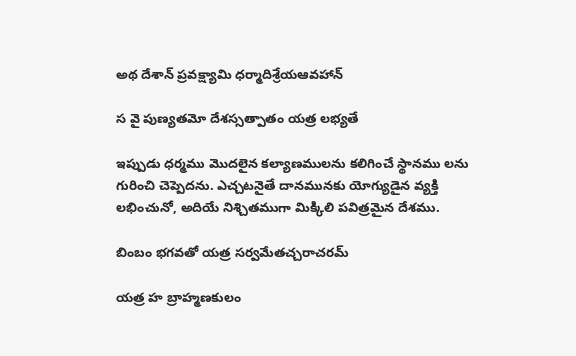అథ దేశాన్ ప్రవక్ష్యామి ధర్మాదిశ్రేయఆవహాన్

స వై పుణ్యతమో దేశస్సత్పాతం యత్ర లభ్యతే

ఇప్పుడు ధర్మము మొదలైన కల్యాణములను కలిగించే స్థానము లను గురించి చెప్పెదను. ఎచ్చటనైతే దానమునకు యోగ్యుడైన వ్యక్తి లభించునో, అదియే నిశ్చితముగా మిక్కిలి పవిత్రమైన దేశము.

బింబం భగవతో యత్ర సర్వమేతచ్చరాచరమ్

యత్ర హ బ్రాహ్మణకులం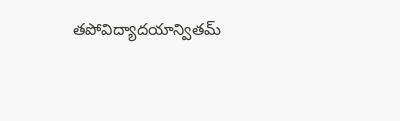తపోవిద్యాదయాన్వితమ్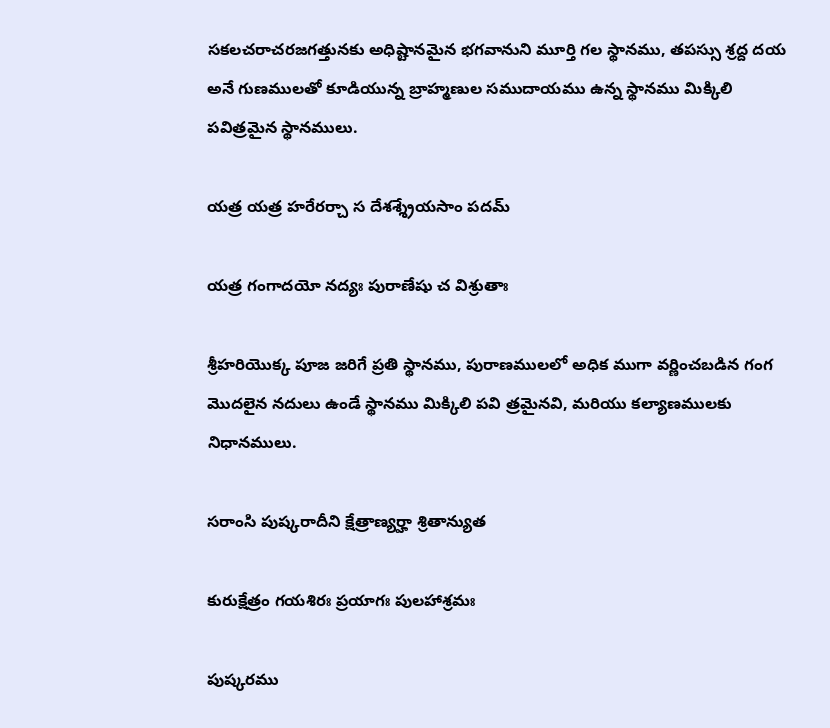సకలచరాచరజగత్తునకు అధిష్టానమైన భగవానుని మూర్తి గల స్థానము, తపస్సు శ్రద్ద దయ అనే గుణములతో కూడియున్న బ్రాహ్మణుల సముదాయము ఉన్న స్థానము మిక్కిలి పవిత్రమైన స్థానములు.

యత్ర యత్ర హరేరర్చా స దేశశ్శ్రేయసాం పదమ్

యత్ర గంగాదయో నద్యః పురాణేషు చ విశ్రుతాః

శ్రీహరియొక్క పూజ జరిగే ప్రతి స్థానము, పురాణములలో అధిక ముగా వర్ణించబడిన గంగ మొదలైన నదులు ఉండే స్థానము మిక్కిలి పవి త్రమైనవి, మరియు కల్యాణములకు నిధానములు.

సరాంసి పుష్కరాదీని క్షేత్రాణ్యర్హా శ్రితాన్యుత

కురుక్షేత్రం గయశిరః ప్రయాగః పులహాశ్రమః

పుష్కరము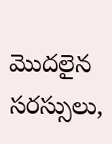మొదలైన సరస్సులు,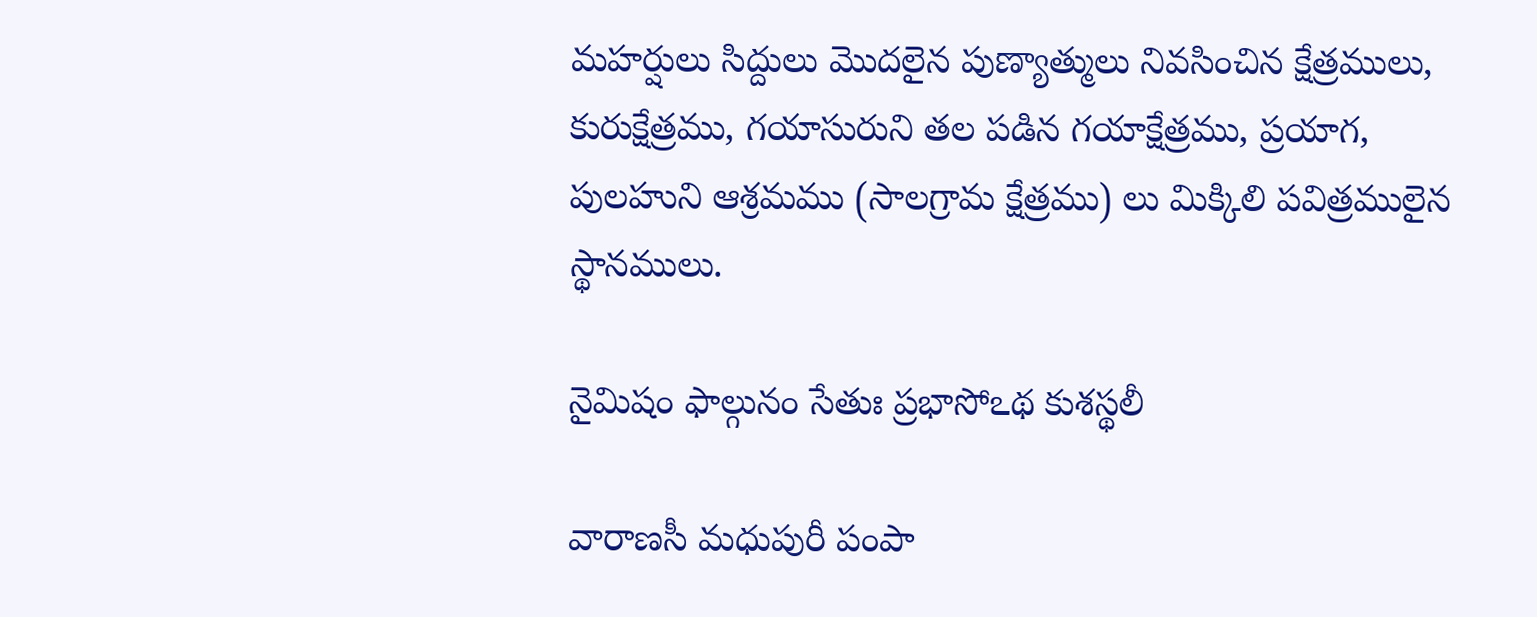మహర్షులు సిద్దులు మొదలైన పుణ్యాత్ములు నివసించిన క్షేత్రములు, కురుక్షేత్రము, గయాసురుని తల పడిన గయాక్షేత్రము, ప్రయాగ, పులహుని ఆశ్రమము (సాలగ్రామ క్షేత్రము) లు మిక్కిలి పవిత్రములైన స్థానములు.

నైమిషం ఫాల్గునం సేతుః ప్రభాసోఽథ కుశస్థలీ

వారాణసీ మధుపురీ పంపా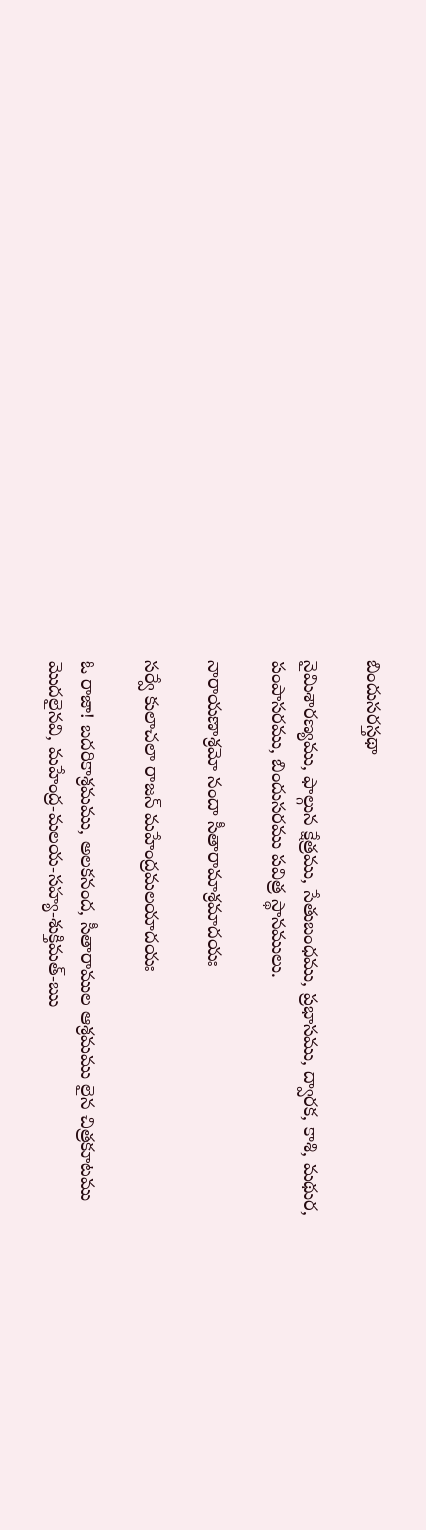బిందుసరస్తథా

నైమిశారణ్యము, ఫాల్గున క్షేత్రము, సేతుబంధము, ప్రభాసము, ద్వారక, కాశి, మథుర, పంపాసరము, బిందుసరము పవిత్ర స్థానములు.

నారాయణాశ్రమో నందా సీతారామాశ్రమాదయః

సర్వే కులాచలా రాజన్ మహేంద్రమలయాదయః

ఓ రాజా! బదరికాశ్రమము, అలకనంద, సీతారాముల ఆశ్రమము లైన చిత్రకూటము మొదలైనవి, మహేంద్ర-మలయ-సహ్య-శుక్తిమత్-ఋ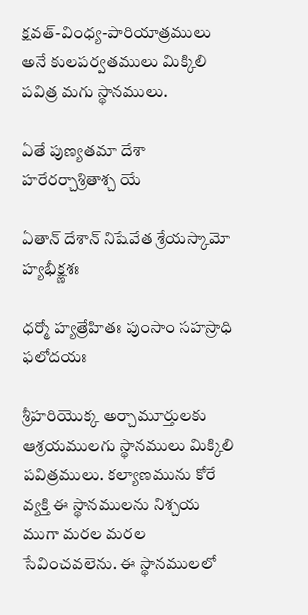క్షవత్-వింధ్య-పారియాత్రములు అనే కులపర్వతములు మిక్కిలి పవిత్ర మగు స్థానములు.

ఏతే పుణ్యతమా దేశా హరేరర్చాశ్రితాశ్చ యే

ఏతాన్ దేశాన్ నిషేవేత శ్రేయస్కామో హ్యభీక్ష్ణశః

ధర్మో హ్యత్రేహితః పుంసాం సహస్రాధి ఫలోదయః

శ్రీహరియొక్క అర్చామూర్తులకు ఆశ్రయములగు స్థానములు మిక్కిలి పవిత్రములు. కల్యాణమును కోరే వ్యక్తి ఈ స్థానములను నిశ్చయ ముగా మరల మరల సేవించవలెను. ఈ స్థానములలో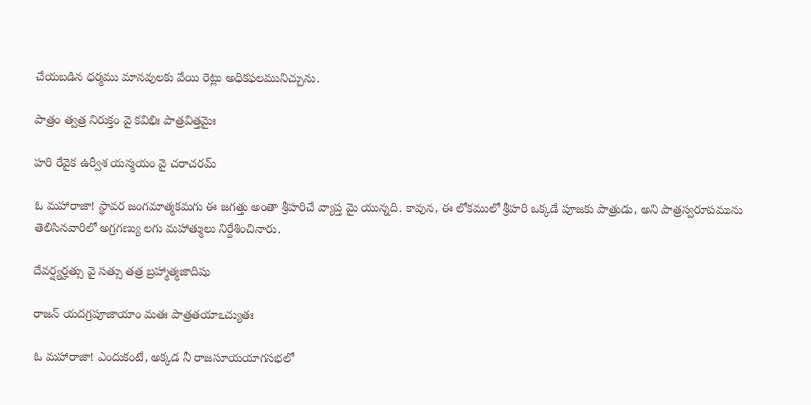చేయబడిన ధర్మము మానవులకు వేయి రెట్లు అధికఫలమునిచ్చును.

పాత్రం త్వత్ర నిరుక్తం వై కవిభిః పాత్రవిత్తమైః

హరి రేవైక ఉర్వీశ యన్మయం వై చరాచరమ్

ఓ మహారాజా! స్థావర జంగమాత్మకమగు ఈ జగత్తు అంతా శ్రీహరిచే వ్యాప్త మై యున్నది. కావున, ఈ లోకములో శ్రీహరి ఒక్కడే పూజకు పాత్రుడు, అని పాత్రస్వరూపమును తెలిసినవారిలో అగ్రగణ్యు లగు మహాత్ములు నిర్దేశించినారు.

దేవర్ష్యర్హత్సు వై సత్సు తత్ర బ్రహ్మాత్మజాదిషు

రాజన్ యదగ్రపూజాయాం మతః పాత్రతయాఽచ్యుతః

ఓ మహారాజా! ఎందుకంటే, అక్కడ నీ రాజసూయయాగసభలో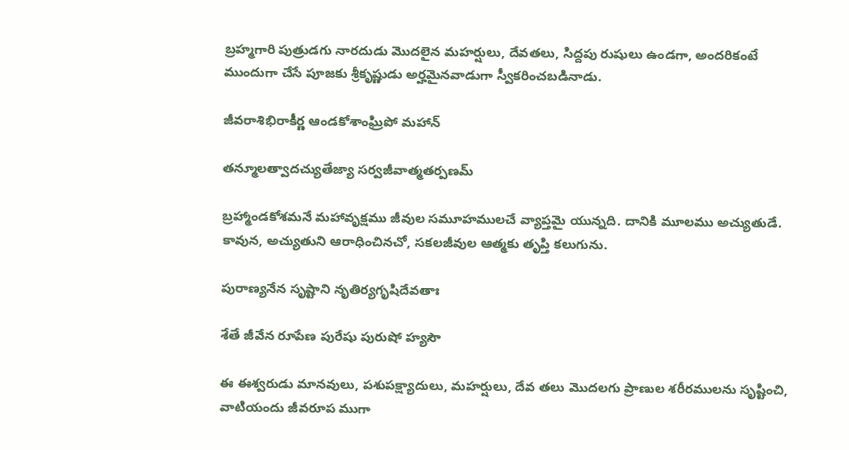బ్రహ్మగారి పుత్రుడగు నారదుడు మొదలైన మహర్షులు, దేవతలు, సిద్దపు రుషులు ఉండగా, అందరికంటే ముందుగా చేసే పూజకు శ్రీకృష్ణుడు అర్హమైనవాడుగా స్వీకరించబడినాడు.

జీవరాశిభిరాకీర్ణ ఆండకోశాంఘ్రిపో మహాన్

తన్మూలత్వాదచ్యుతేజ్యా సర్వజీవాత్మతర్పణమ్

బ్రహ్మాండకోశమనే మహావృక్షము జీవుల సమూహములచే వ్యాప్తమై యున్నది. దానికి మూలము అచ్యుతుడే. కావున, అచ్యుతుని ఆరాధించినచో, సకలజీవుల ఆత్మకు తృప్తి కలుగును.

పురాణ్యనేన సృష్టాని నృతిర్యగృషిదేవతాః

శేతే జీవేన రూపేణ పురేషు పురుషో హ్యసౌ

ఈ ఈశ్వరుడు మానవులు, పశుపక్ష్యాదులు, మహర్షులు, దేవ తలు మొదలగు ప్రాణుల శరీరములను సృష్టించి, వాటియందు జీవరూప ముగా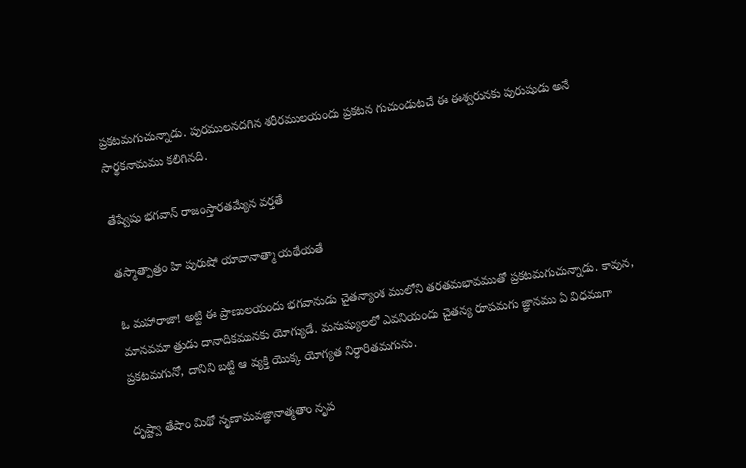ప్రకటమగుచున్నాడు. పురములనదగిన శరీరములయందు ప్రకటన గుచుండుటచే ఈ ఈశ్వరునకు పురుషుడు అనే సార్థకనామము కలిగినది.

తేష్వేషు భగవాన్ రాజంస్తారతమ్యేన వర్తతే

తస్మాత్పాత్రం హి పురుషో యావానాత్మా యథేయతే

ఓ మహారాజా! అట్టి ఈ ప్రాణులయందు భగవానుడు చైతన్యాంశ ములోని తరతమభావముతో ప్రకటమగుచున్నాడు. కావున, మానవమా త్రుడు దానాదికమునకు యోగ్యుడే. మనుష్యులలో ఎవనియందు చైతన్య రూపమగు జ్ఞానము ఏ విధముగా ప్రకటమగునో, దానిని బట్టి ఆ వ్యక్తి యొక్క యోగ్యత నిర్ధారితమగును.

దృష్ట్వా తేషాం మిథో నృణామవజ్ఞానాత్మతాం నృప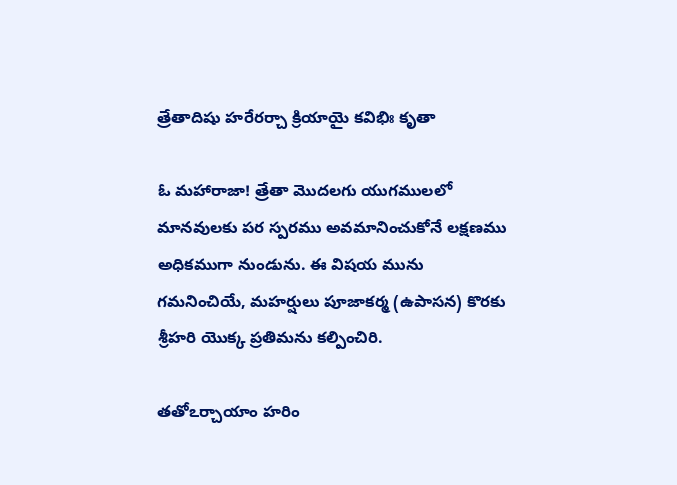త్రేతాదిషు హరేరర్చా క్రియాయై కవిభిః కృతా

ఓ మహారాజా! త్రేతా మొదలగు యుగములలో మానవులకు పర స్పరము అవమానించుకోనే లక్షణము అధికముగా నుండును. ఈ విషయ మును గమనించియే, మహర్షులు పూజాకర్మ (ఉపాసన) కొరకు శ్రీహరి యొక్క ప్రతిమను కల్పించిరి.

తతోఽర్చాయాం హరిం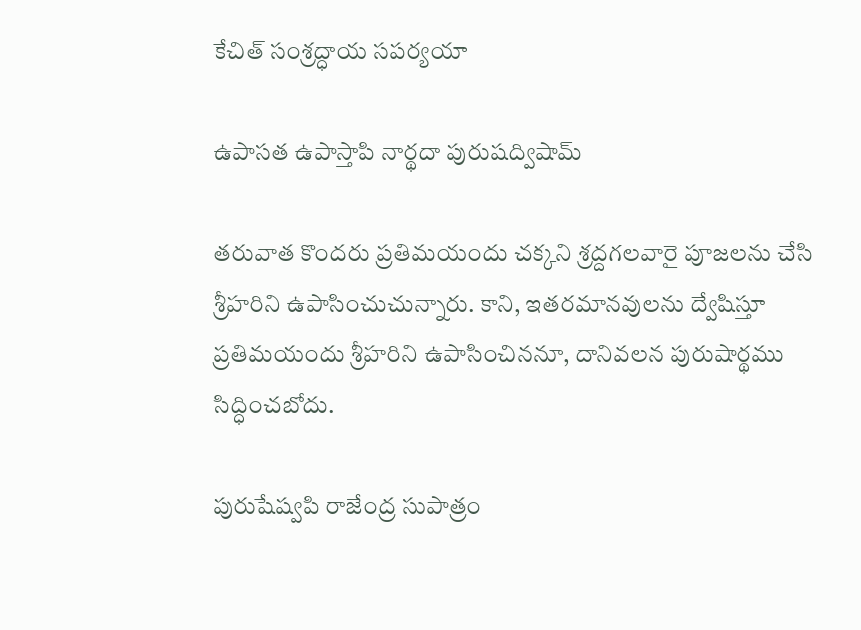కేచిత్ సంశ్రద్ధాయ సపర్యయా

ఉపాసత ఉపాస్తాపి నార్థదా పురుషద్విషామ్

తరువాత కొందరు ప్రతిమయందు చక్కని శ్రద్దగలవారై పూజలను చేసి శ్రీహరిని ఉపాసించుచున్నారు. కాని, ఇతరమానవులను ద్వేషిస్తూ ప్రతిమయందు శ్రీహరిని ఉపాసించిననూ, దానివలన పురుషార్థము సిద్ధించబోదు.

పురుషేష్వపి రాజేంద్ర సుపాత్రం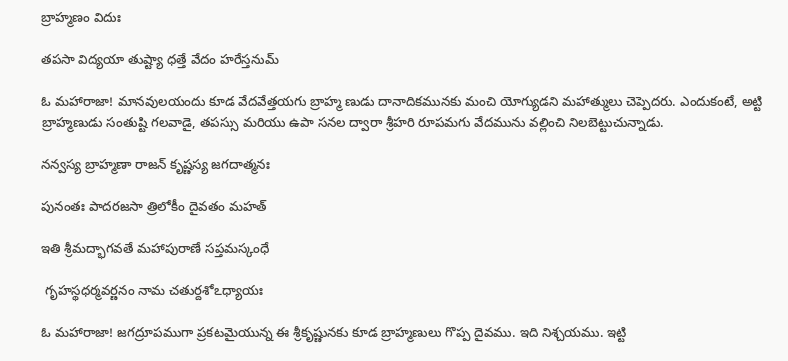బ్రాహ్మణం విదుః

తపసా విద్యయా తుష్ట్యా ధత్తే వేదం హరేస్తనుమ్

ఓ మహారాజా! మానవులయందు కూడ వేదవేత్తయగు బ్రాహ్మ ణుడు దానాదికమునకు మంచి యోగ్యుడని మహాత్ములు చెప్పెదరు. ఎందుకంటే, అట్టి బ్రాహ్మణుడు సంతుష్టి గలవాడై, తపస్సు మరియు ఉపా సనల ద్వారా శ్రీహరి రూపమగు వేదమును వల్లించి నిలబెట్టుచున్నాడు.

నన్వస్య బ్రాహ్మణా రాజన్ కృష్ణస్య జగదాత్మనః

పునంతః పాదరజసా త్రిలోకీం దైవతం మహత్

ఇతి శ్రీమద్భాగవతే మహాపురాణే సప్తమస్కంధే

 గృహస్థధర్మవర్ణనం నామ చతుర్దశోఽధ్యాయః

ఓ మహారాజా! జగద్రూపముగా ప్రకటమైయున్న ఈ శ్రీకృష్ణునకు కూడ బ్రాహ్మణులు గొప్ప దైవము. ఇది నిశ్చయము. ఇట్టి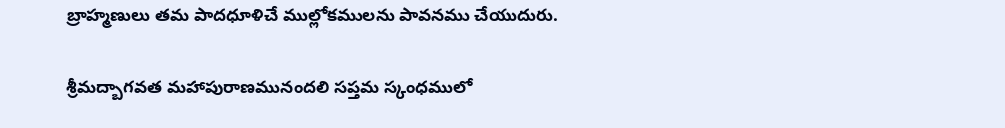బ్రాహ్మణులు తమ పాదధూళిచే ముల్లోకములను పావనము చేయుదురు.

శ్రీమద్బాగవత మహాపురాణమునందలి సప్తమ స్కంధములో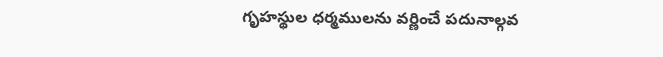గృహస్థుల ధర్మములను వర్ణించే పదునాల్గవ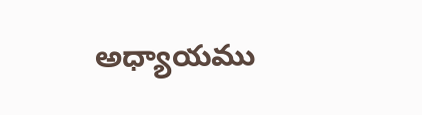అధ్యాయము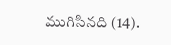ముగిసినది (14).